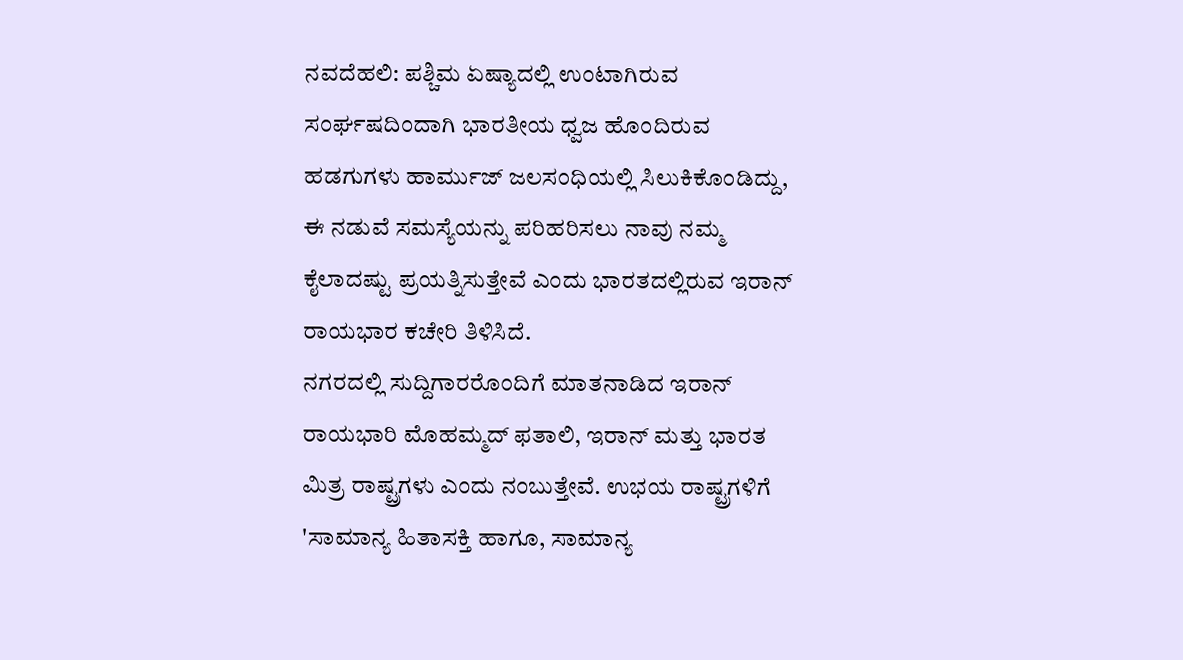ನವದೆಹಲಿ: ಪಶ್ಚಿಮ ಏಷ್ಯಾದಲ್ಲಿ ಉಂಟಾಗಿರುವ ಸಂರ್ಘಷದಿಂದಾಗಿ ಭಾರತೀಯ ಧ್ವಜ ಹೊಂದಿರುವ ಹಡಗುಗಳು ಹಾರ್ಮುಜ್ ಜಲಸಂಧಿಯಲ್ಲಿ ಸಿಲುಕಿಕೊಂಡಿದ್ದು, ಈ ನಡುವೆ ಸಮಸ್ಯೆಯನ್ನು ಪರಿಹರಿಸಲು ನಾವು ನಮ್ಮ ಕೈಲಾದಷ್ಟು ಪ್ರಯತ್ನಿಸುತ್ತೇವೆ ಎಂದು ಭಾರತದಲ್ಲಿರುವ ಇರಾನ್ ರಾಯಭಾರ ಕಚೇರಿ ತಿಳಿಸಿದೆ.
ನಗರದಲ್ಲಿ ಸುದ್ದಿಗಾರರೊಂದಿಗೆ ಮಾತನಾಡಿದ ಇರಾನ್ ರಾಯಭಾರಿ ಮೊಹಮ್ಮದ್ ಫತಾಲಿ, ಇರಾನ್ ಮತ್ತು ಭಾರತ ಮಿತ್ರ ರಾಷ್ಟ್ರಗಳು ಎಂದು ನಂಬುತ್ತೇವೆ. ಉಭಯ ರಾಷ್ಟ್ರಗಳಿಗೆ 'ಸಾಮಾನ್ಯ ಹಿತಾಸಕ್ತಿ ಹಾಗೂ, ಸಾಮಾನ್ಯ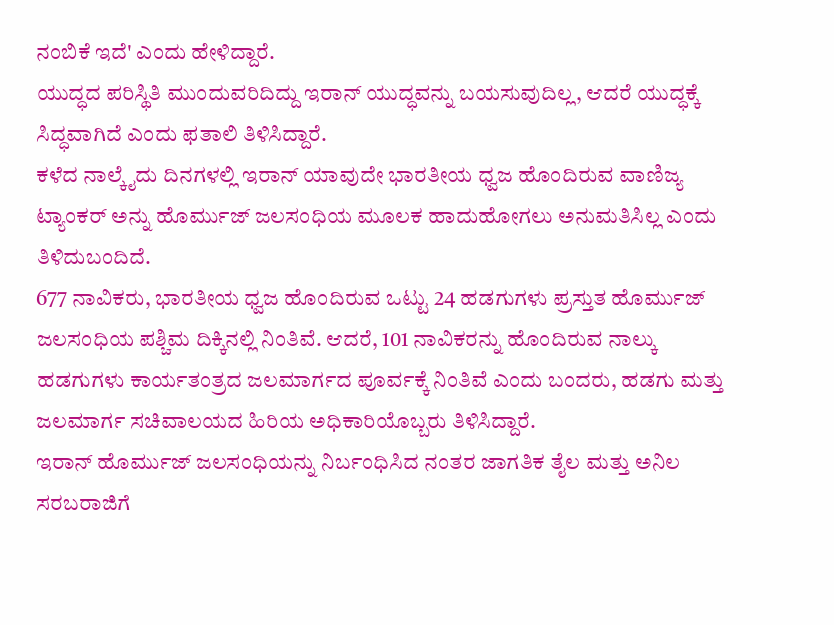ನಂಬಿಕೆ ಇದೆ' ಎಂದು ಹೇಳಿದ್ದಾರೆ.
ಯುದ್ಧದ ಪರಿಸ್ಥಿತಿ ಮುಂದುವರಿದಿದ್ದು ಇರಾನ್ ಯುದ್ಧವನ್ನು ಬಯಸುವುದಿಲ್ಲ, ಆದರೆ ಯುದ್ಧಕ್ಕೆ ಸಿದ್ಧವಾಗಿದೆ ಎಂದು ಫತಾಲಿ ತಿಳಿಸಿದ್ದಾರೆ.
ಕಳೆದ ನಾಲ್ಕೈದು ದಿನಗಳಲ್ಲಿ ಇರಾನ್ ಯಾವುದೇ ಭಾರತೀಯ ಧ್ವಜ ಹೊಂದಿರುವ ವಾಣಿಜ್ಯ ಟ್ಯಾಂಕರ್ ಅನ್ನು ಹೊರ್ಮುಜ್ ಜಲಸಂಧಿಯ ಮೂಲಕ ಹಾದುಹೋಗಲು ಅನುಮತಿಸಿಲ್ಲ ಎಂದು ತಿಳಿದುಬಂದಿದೆ.
677 ನಾವಿಕರು, ಭಾರತೀಯ ಧ್ವಜ ಹೊಂದಿರುವ ಒಟ್ಟು 24 ಹಡಗುಗಳು ಪ್ರಸ್ತುತ ಹೊರ್ಮುಜ್ ಜಲಸಂಧಿಯ ಪಶ್ಚಿಮ ದಿಕ್ಕಿನಲ್ಲಿ ನಿಂತಿವೆ. ಆದರೆ, 101 ನಾವಿಕರನ್ನು ಹೊಂದಿರುವ ನಾಲ್ಕು ಹಡಗುಗಳು ಕಾರ್ಯತಂತ್ರದ ಜಲಮಾರ್ಗದ ಪೂರ್ವಕ್ಕೆ ನಿಂತಿವೆ ಎಂದು ಬಂದರು, ಹಡಗು ಮತ್ತು ಜಲಮಾರ್ಗ ಸಚಿವಾಲಯದ ಹಿರಿಯ ಅಧಿಕಾರಿಯೊಬ್ಬರು ತಿಳಿಸಿದ್ದಾರೆ.
ಇರಾನ್ ಹೊರ್ಮುಜ್ ಜಲಸಂಧಿಯನ್ನು ನಿರ್ಬಂಧಿಸಿದ ನಂತರ ಜಾಗತಿಕ ತೈಲ ಮತ್ತು ಅನಿಲ ಸರಬರಾಜಿಗೆ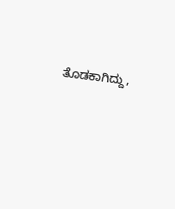ತೊಡಕಾಗಿದ್ದು,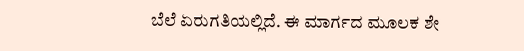ಬೆಲೆ ಏರುಗತಿಯಲ್ಲಿದೆ. ಈ ಮಾರ್ಗದ ಮೂಲಕ ಶೇ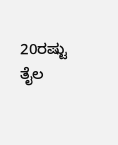20ರಷ್ಟು ತೈಲ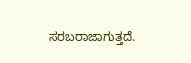ಸರಬರಾಜಾಗುತ್ತದೆ.